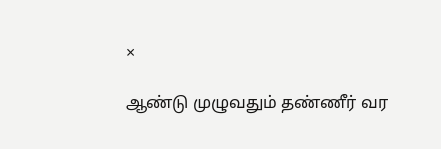×

ஆண்டு முழுவதும் தண்ணீர் வர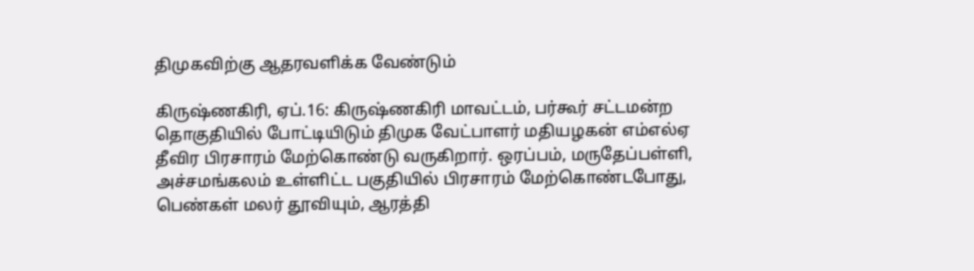திமுகவிற்கு ஆதரவளிக்க வேண்டும்

கிருஷ்ணகிரி, ஏப்.16: கிருஷ்ணகிரி மாவட்டம், பர்கூர் சட்டமன்ற தொகுதியில் போட்டியிடும் திமுக வேட்பாளர் மதியழகன் எம்எல்ஏ தீவிர பிரசாரம் மேற்கொண்டு வருகிறார். ஒரப்பம், மருதேப்பள்ளி, அச்சமங்கலம் உள்ளிட்ட பகுதியில் பிரசாரம் மேற்கொண்டபோது, பெண்கள் மலர் தூவியும், ஆரத்தி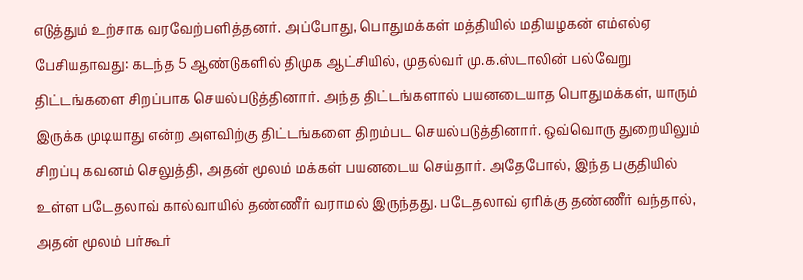எடுத்தும் உற்சாக வரவேற்பளித்தனர். அப்போது, பொதுமக்கள் மத்தியில் மதியழகன் எம்எல்ஏ பேசியதாவது: கடந்த 5 ஆண்டுகளில் திமுக ஆட்சியில், முதல்வர் மு.க.ஸ்டாலின் பல்வேறு திட்டங்களை சிறப்பாக செயல்படுத்தினார். அந்த திட்டங்களால் பயனடையாத பொதுமக்கள், யாரும் இருக்க முடியாது என்ற அளவிற்கு திட்டங்களை திறம்பட செயல்படுத்தினார். ஒவ்வொரு துறையிலும் சிறப்பு கவனம் செலுத்தி, அதன் மூலம் மக்கள் பயனடைய செய்தார். அதேபோல், இந்த பகுதியில் உள்ள படேதலாவ் கால்வாயில் தண்ணீர் வராமல் இருந்தது. படேதலாவ் ஏரிக்கு தண்ணீர் வந்தால், அதன் மூலம் பர்கூர்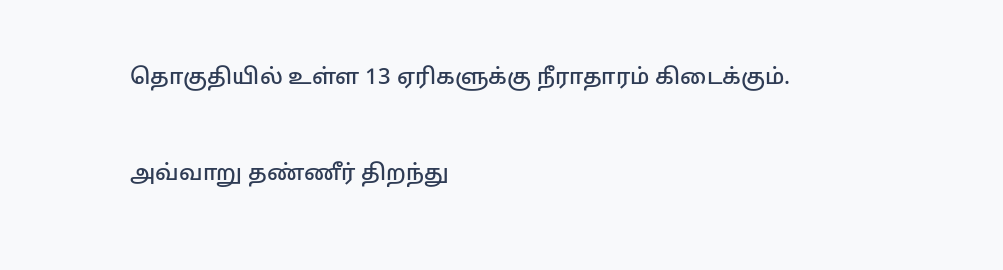தொகுதியில் உள்ள 13 ஏரிகளுக்கு நீராதாரம் கிடைக்கும்.

அவ்வாறு தண்ணீர் திறந்து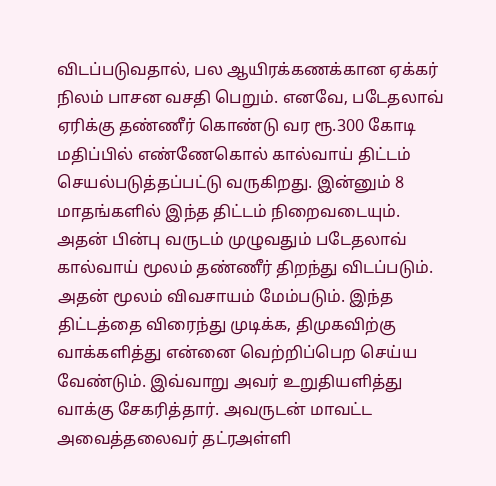விடப்படுவதால், பல ஆயிரக்கணக்கான ஏக்கர் நிலம் பாசன வசதி பெறும். எனவே, படேதலாவ் ஏரிக்கு தண்ணீர் கொண்டு வர ரூ.300 கோடி மதிப்பில் எண்ணேகொல் கால்வாய் திட்டம் செயல்படுத்தப்பட்டு வருகிறது. இன்னும் 8 மாதங்களில் இந்த திட்டம் நிறைவடையும். அதன் பின்பு வருடம் முழுவதும் படேதலாவ் கால்வாய் மூலம் தண்ணீர் திறந்து விடப்படும். அதன் மூலம் விவசாயம் மேம்படும். இந்த திட்டத்தை விரைந்து முடிக்க, திமுகவிற்கு வாக்களித்து என்னை வெற்றிப்பெற செய்ய வேண்டும். இவ்வாறு அவர் உறுதியளித்து வாக்கு சேகரித்தார். அவருடன் மாவட்ட அவைத்தலைவர் தட்ரஅள்ளி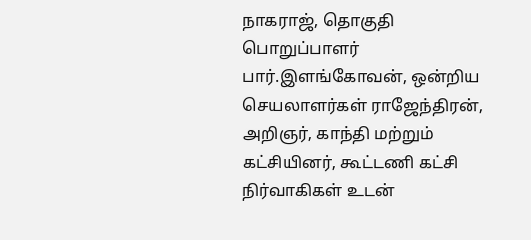நாகராஜ், தொகுதி பொறுப்பாளர் பார்.இளங்கோவன், ஒன்றிய செயலாளர்கள் ராஜேந்திரன், அறிஞர், காந்தி மற்றும் கட்சியினர், கூட்டணி கட்சி நிர்வாகிகள் உடன்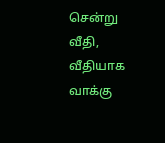சென்று வீதி, வீதியாக வாக்கு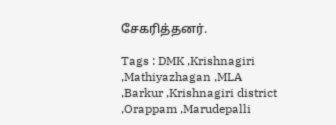சேகரித்தனர்.

Tags : DMK ,Krishnagiri ,Mathiyazhagan ,MLA ,Barkur ,Krishnagiri district ,Orappam ,Marudepalli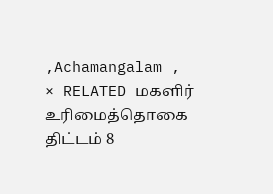,Achamangalam ,
× RELATED மகளிர் உரிமைத்தொகை திட்டம் 8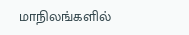மாநிலங்களில்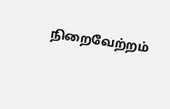நிறைவேற்றம்